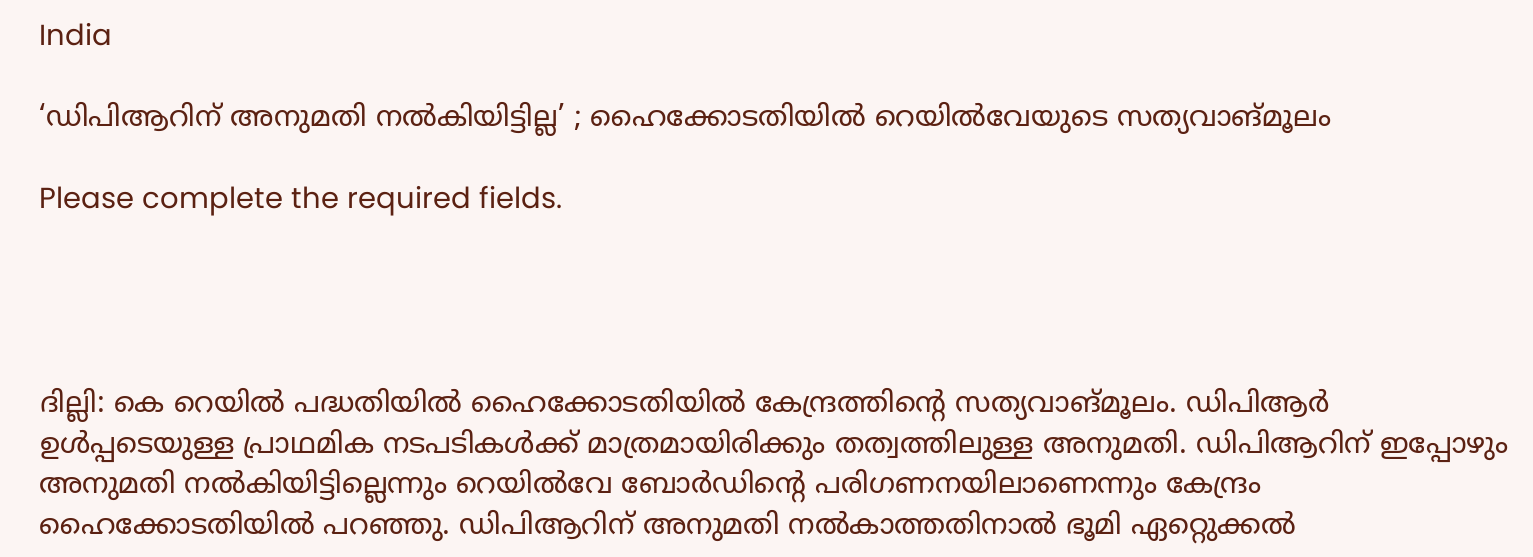India

‘ഡിപിആറിന് അനുമതി നല്‍കിയിട്ടില്ല’ ; ഹൈക്കോടതിയില്‍ റെയില്‍വേയുടെ സത്യവാങ്മൂലം

Please complete the required fields.




ദില്ലി: കെ റെയില്‍ പദ്ധതിയില്‍ ഹൈക്കോടതിയില്‍ കേന്ദ്രത്തിന്‍റെ സത്യവാങ്മൂലം. ഡിപിആര്‍ ഉള്‍പ്പടെയുള്ള പ്രാഥമിക നടപടികള്‍ക്ക് മാത്രമായിരിക്കും തത്വത്തിലുള്ള അനുമതി. ഡിപിആറിന് ഇപ്പോഴും അനുമതി നല്‍കിയിട്ടില്ലെന്നും റെയില്‍വേ ബോര്‍ഡിന്‍റെ പരിഗണനയിലാണെന്നും കേന്ദ്രം ഹൈക്കോടതിയില്‍ പറഞ്ഞു. ഡിപിആറിന് അനുമതി നല്‍കാത്തതിനാല്‍ ഭൂമി ഏറ്റെുക്കല്‍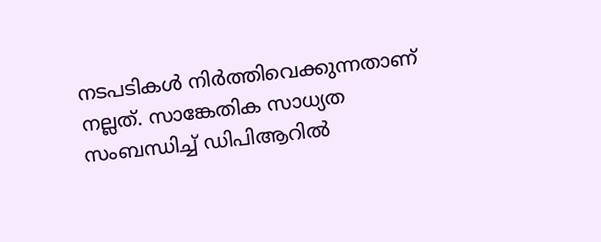നടപടികള്‍ നിര്‍ത്തിവെക്കുന്നതാണ് നല്ലത്. സാങ്കേതിക സാധ്യത സംബന്ധിച്ച് ഡിപിആറില്‍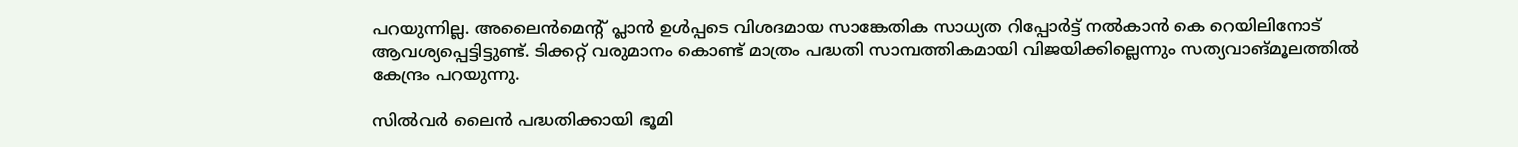പറയുന്നില്ല. അലൈന്‍മെന്‍റ് പ്ലാന്‍ ഉള്‍പ്പടെ വിശദമായ സാങ്കേതിക സാധ്യത റിപ്പോര്‍ട്ട് നല്‍കാന്‍ കെ റെയിലിനോട് ആവശ്യപ്പെട്ടിട്ടുണ്ട്. ടിക്കറ്റ് വരുമാനം കൊണ്ട് മാത്രം പദ്ധതി സാമ്പത്തികമായി വിജയിക്കില്ലെന്നും സത്യവാങ്മൂലത്തില്‍ കേന്ദ്രം പറയുന്നു.

സില്‍വര്‍ ലൈന്‍ പദ്ധതിക്കായി ഭൂമി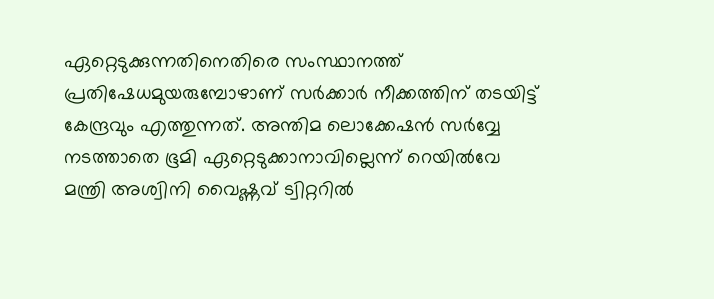ഏറ്റെടുക്കുന്നതിനെതിരെ സംസ്ഥാനത്ത് പ്രതിഷേധമുയരുമ്പോഴാണ് സര്‍ക്കാര്‍ നീക്കത്തിന് തടയിട്ട് കേന്ദ്രവും എത്തുന്നത്. അന്തിമ ലൊക്കേഷന്‍ സര്‍വ്വേ നടത്താതെ ഭൂമി ഏറ്റെടുക്കാനാവില്ലെന്ന് റെയില്‍വേ മന്ത്രി അശ്വിനി വൈഷ്ണവ് ട്വിറ്ററില്‍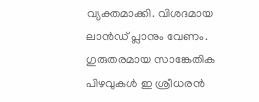വ്യക്തമാക്കി. വിശദമായ ലാന്‍ഡ് പ്ലാനും വേണം. ഗുരുതരമായ സാങ്കേതിക പിഴവുകള്‍ ഇ ശ്രീധരന്‍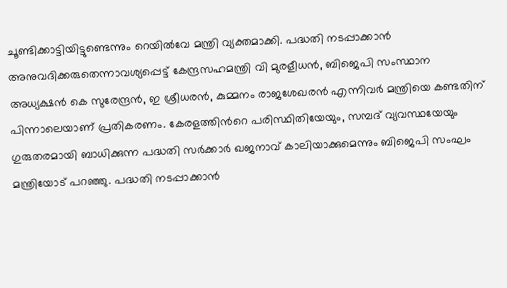ചൂണ്ടിക്കാട്ടിയിട്ടുണ്ടെന്നും റെയില്‍വേ മന്ത്രി വ്യക്തമാക്കി. പദ്ധതി നടപ്പാക്കാന്‍ അനുവദിക്കരുതെന്നാവശ്യപ്പെട്ട് കേന്ദ്രസഹമന്ത്രി വി മുരളീധന്‍, ബിജെപി സംസ്ഥാന അധ്യക്ഷന്‍ കെ സുരേന്ദ്രന്‍, ഇ ശ്രീധരന്‍, കുമ്മനം രാജശേഖരന്‍ എന്നിവര്‍ മന്ത്രിയെ കണ്ടതിന് പിന്നാലെയാണ് പ്രതികരണം. കേരളത്തിന്‍റെ പരിസ്ഥിതിയേയും, സമ്പദ് വ്യവസ്ഥയേയും ഗുരുതരമായി ബാധിക്കുന്ന പദ്ധതി സര്‍ക്കാര്‍ ഖജനാവ് കാലിയാക്കുമെന്നും ബിജെപി സംഘം മന്ത്രിയോട് പറഞ്ഞു. പദ്ധതി നടപ്പാക്കാന്‍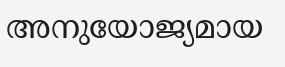അനുയോജ്യമായ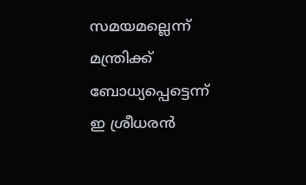സമയമല്ലെന്ന് മന്ത്രിക്ക് ബോധ്യപ്പെട്ടെന്ന് ഇ ശ്രീധരന്‍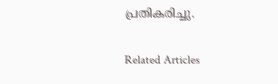പ്രതികരിച്ചു.

Related Articles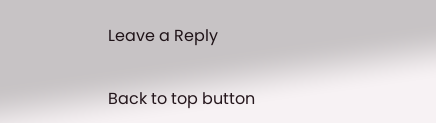Leave a Reply

Back to top button